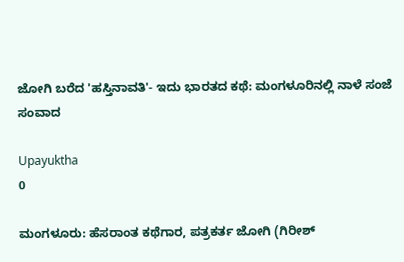ಜೋಗಿ ಬರೆದ 'ಹಸ್ತಿನಾವತಿ'- ಇದು ಭಾರತದ ಕಥೆ: ಮಂಗಳೂರಿನಲ್ಲಿ ನಾಳೆ ಸಂಜೆ ಸಂವಾದ

Upayuktha
0

ಮಂಗಳೂರು: ಹೆಸರಾಂತ ಕಥೆಗಾರ, ಪತ್ರಕರ್ತ ಜೋಗಿ (ಗಿರೀಶ್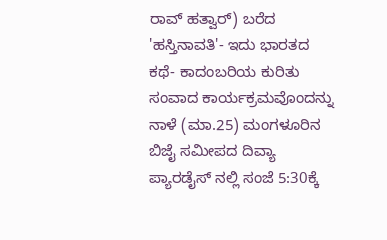ರಾವ್ ಹತ್ವಾರ್) ಬರೆದ 'ಹಸ್ತಿನಾವತಿ'- ಇದು ಭಾರತದ ಕಥೆ- ಕಾದಂಬರಿಯ ಕುರಿತು ಸಂವಾದ ಕಾರ್ಯಕ್ರಮವೊಂದನ್ನು ನಾಳೆ (ಮಾ.25) ಮಂಗಳೂರಿನ ಬಿಜೈ ಸಮೀಪದ ದಿವ್ಯಾ ಪ್ಯಾರಡೈಸ್ ನಲ್ಲಿ ಸಂಜೆ 5:30ಕ್ಕೆ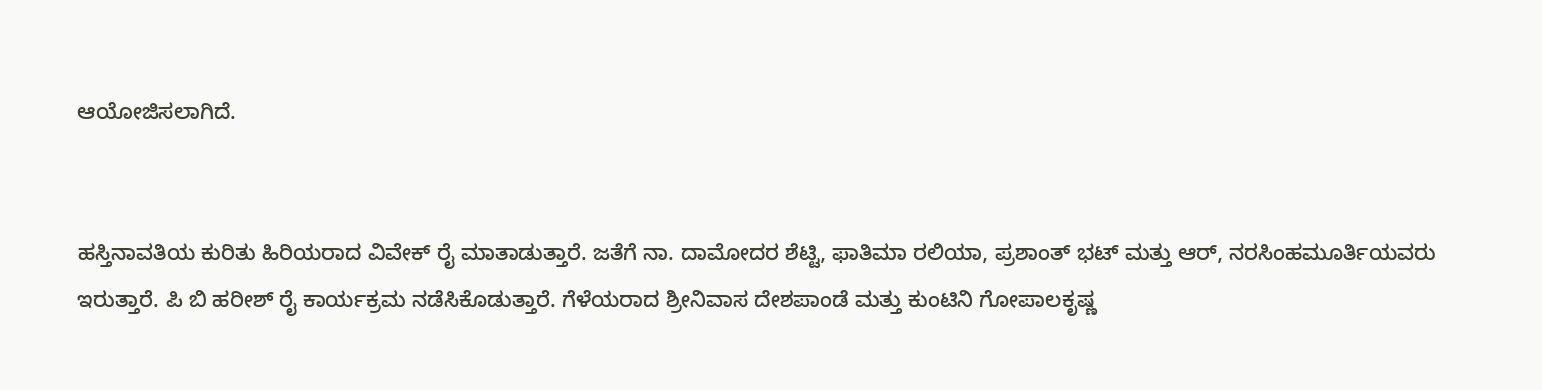ಆಯೋಜಿಸಲಾಗಿದೆ.


ಹಸ್ತಿನಾವತಿಯ ಕುರಿತು ಹಿರಿಯರಾದ ವಿವೇಕ್ ರೈ ಮಾತಾಡುತ್ತಾರೆ. ಜತೆಗೆ ನಾ. ದಾಮೋದರ ಶೆಟ್ಟಿ, ಫಾತಿಮಾ ರಲಿಯಾ, ಪ್ರಶಾಂತ್ ಭಟ್ ಮತ್ತು ಆರ್, ನರಸಿಂಹಮೂರ್ತಿಯವರು ಇರುತ್ತಾರೆ. ಪಿ ಬಿ ಹರೀಶ್ ರೈ ಕಾರ್ಯಕ್ರಮ ನಡೆಸಿಕೊಡುತ್ತಾರೆ. ಗೆಳೆಯರಾದ ಶ್ರೀನಿವಾಸ ದೇಶಪಾಂಡೆ ಮತ್ತು ಕುಂಟಿನಿ ಗೋಪಾಲಕೃಷ್ಣ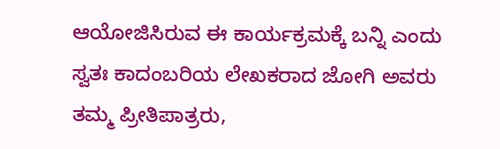ಆಯೋಜಿಸಿರುವ ಈ ಕಾರ್ಯಕ್ರಮಕ್ಕೆ ಬನ್ನಿ ಎಂದು ಸ್ವತಃ ಕಾದಂಬರಿಯ ಲೇಖಕರಾದ ಜೋಗಿ ಅವರು ತಮ್ಮ ಪ್ರೀತಿಪಾತ್ರರು,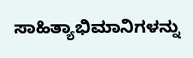ಸಾಹಿತ್ಯಾಭಿಮಾನಿಗಳನ್ನು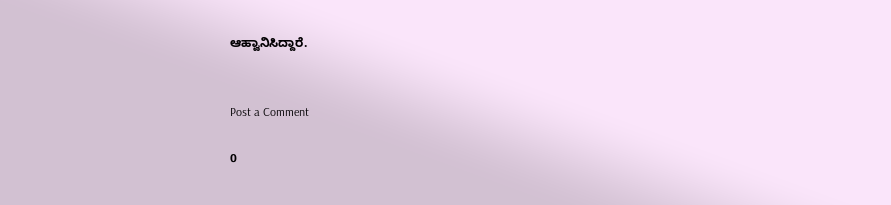ಆಹ್ವಾನಿಸಿದ್ದಾರೆ.


Post a Comment

0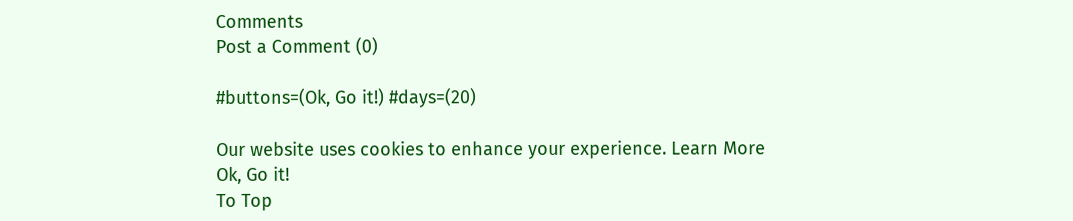Comments
Post a Comment (0)

#buttons=(Ok, Go it!) #days=(20)

Our website uses cookies to enhance your experience. Learn More
Ok, Go it!
To Top